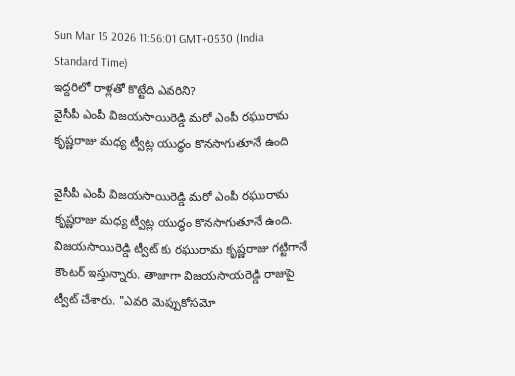Sun Mar 15 2026 11:56:01 GMT+0530 (India Standard Time)
ఇద్దరిలో రాళ్లతో కొట్టేది ఎవరిని?
వైసీపీ ఎంపీ విజయసాయిరెడ్డి మరో ఎంపీ రఘురామ కృష్ణరాజు మధ్య ట్వీట్ల యుద్ధం కొనసాగుతూనే ఉంది

వైసీపీ ఎంపీ విజయసాయిరెడ్డి మరో ఎంపీ రఘురామ కృష్ణరాజు మధ్య ట్వీట్ల యుద్ధం కొనసాగుతూనే ఉంది. విజయసాయిరెడ్డి ట్వీట్ కు రఘురామ కృష్ణరాజు గట్టిగానే కౌంటర్ ఇస్తున్నారు. తాజాగా విజయసాయరెడ్డి రాజుపై ట్వీట్ చేశారు. "ఎవరి మెప్పుకోసమో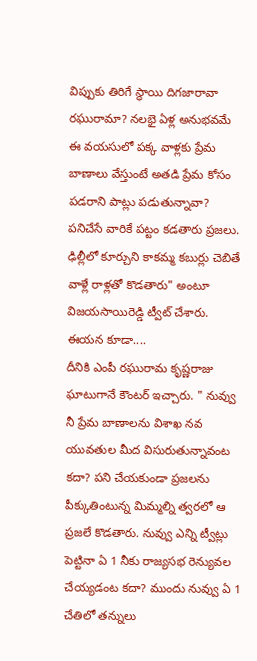విప్పుకు తిరిగే స్థాయి దిగజారావా రఘురామా? నలభై ఏళ్ల అనుభవమే ఈ వయసులో పక్క వాళ్లకు ప్రేమ బాణాలు వేస్తుంటే అతడి ప్రేమ కోసం పడరాని పాట్లు పడుతున్నావా? పనిచేసే వారికే పట్టం కడతారు ప్రజలు. ఢిల్లీలో కూర్చుని కాకమ్మ కబుర్లు చెబితే వాళ్లే రాళ్లతో కొడతారు" అంటూ విజయసాయిరెడ్డి ట్వీట్ చేశారు.
ఈయన కూడా....
దీనికి ఎంపీ రఘురామ కృష్ణరాజు ఘాటుగానే కౌంటర్ ఇచ్చారు. " నువ్వు నీ ప్రేమ బాణాలను విశాఖ నవ యువతుల మీద విసురుతున్నావంట కదా? పని చేయకుండా ప్రజలను పీక్కుతింటున్న మిమ్మల్ని త్వరలో ఆ ప్రజలే కొడతారు. నువ్వు ఎన్ని ట్వీట్లు పెట్టినా ఏ 1 నీకు రాజ్యసభ రెన్యువల చేయ్యడంట కదా? ముందు నువ్వు ఏ 1 చేతిలో తన్నులు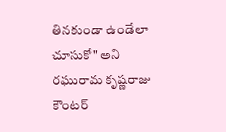తినకుండా ఉండేలా చూసుకో" అని రఘురామ కృష్ణరాజు కౌంటర్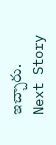ఇచ్చారు.
Next Story